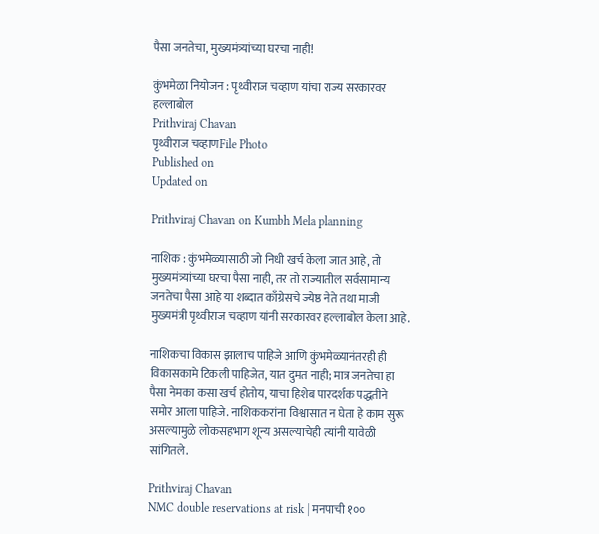पैसा जनतेचा, मुख्यमंत्र्यांच्या घरचा नाही!

कुंभमेळा नियोजन : पृथ्वीराज चव्हाण यांचा राज्य सरकारवर हल्लाबोल
Prithviraj Chavan
पृथ्वीराज चव्हाणFile Photo
Published on
Updated on

Prithviraj Chavan on Kumbh Mela planning

नाशिक : कुंभमेळ्यासाठी जो निधी खर्च केला जात आहे, तो मुख्यमंत्र्यांच्या घरचा पैसा नाही, तर तो राज्यातील सर्वसामान्य जनतेचा पैसा आहे या शब्दात काँग्रेसचे ज्येष्ठ नेते तथा माजी मुख्यमंत्री पृथ्वीराज चव्हाण यांनी सरकारवर हल्लाबोल केला आहे.

नाशिकचा विकास झालाच पाहिजे आणि कुंभमेळ्यानंतरही ही विकासकामे टिकली पाहिजेत, यात दुमत नाही; मात्र जनतेचा हा पैसा नेमका कसा खर्च होतोय, याचा हिशेब पारदर्शक पद्धतीने समोर आला पाहिजे. नाशिककरांना विश्वासात न घेता हे काम सुरू असल्यामुळे लोकसहभाग शून्य असल्याचेही त्यांनी यावेळी सांगितले.

Prithviraj Chavan
NMC double reservations at risk | मनपाची १००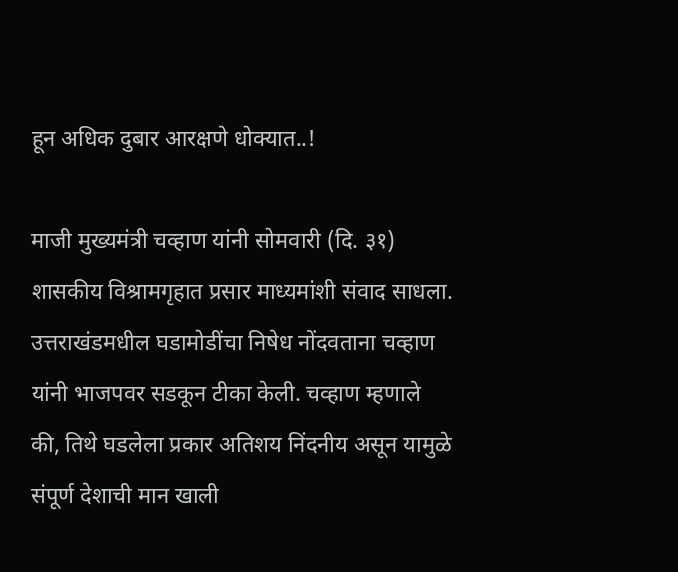हून अधिक दुबार आरक्षणे धोक्यात..!

माजी मुख्यमंत्री चव्हाण यांनी सोमवारी (दि. ३१) शासकीय विश्रामगृहात प्रसार माध्यमांशी संवाद साधला. उत्तराखंडमधील घडामोडींचा निषेध नोंदवताना चव्हाण यांनी भाजपवर सडकून टीका केली. चव्हाण म्हणाले की, तिथे घडलेला प्रकार अतिशय निंदनीय असून यामुळे संपूर्ण देशाची मान खाली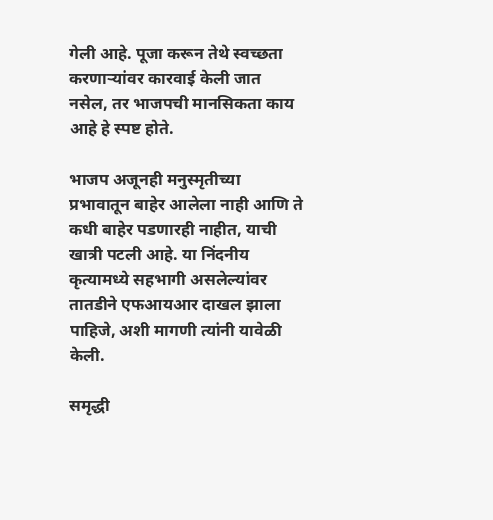गेली आहे. पूजा करून तेथे स्वच्छता करणाऱ्यांवर कारवाई केली जात नसेल, तर भाजपची मानसिकता काय आहे हे स्पष्ट होते.

भाजप अजूनही मनुस्मृतीच्या प्रभावातून बाहेर आलेला नाही आणि ते कधी बाहेर पडणारही नाहीत, याची खात्री पटली आहे. या निंदनीय कृत्यामध्ये सहभागी असलेल्यांवर तातडीने एफआयआर दाखल झाला पाहिजे, अशी मागणी त्यांनी यावेळी केली.

समृद्धी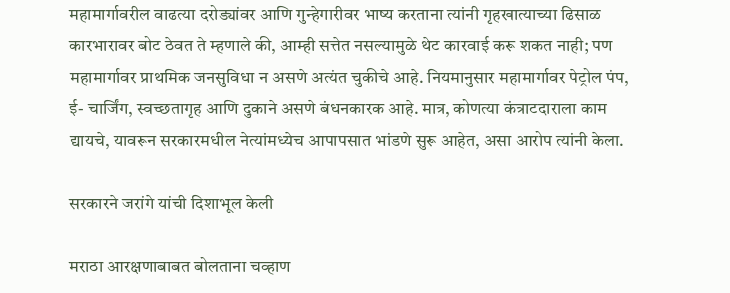महामार्गावरील वाढत्या दरोड्यांवर आणि गुन्हेगारीवर भाष्य करताना त्यांनी गृहखात्याच्या ढिसाळ कारभारावर बोट ठेवत ते म्हणाले की, आम्ही सत्तेत नसल्यामुळे थेट कारवाई करू शकत नाही; पण महामार्गावर प्राथमिक जनसुविधा न असणे अत्यंत चुकीचे आहे. नियमानुसार महामार्गावर पेट्रोल पंप, ई- चार्जिंग, स्वच्छतागृह आणि दुकाने असणे बंधनकारक आहे. मात्र, कोणत्या कंत्राटदाराला काम द्यायचे, यावरून सरकारमधील नेत्यांमध्येच आपापसात भांडणे सुरू आहेत, असा आरोप त्यांनी केला.

सरकारने जरांगे यांची दिशाभूल केली

मराठा आरक्षणाबाबत बोलताना चव्हाण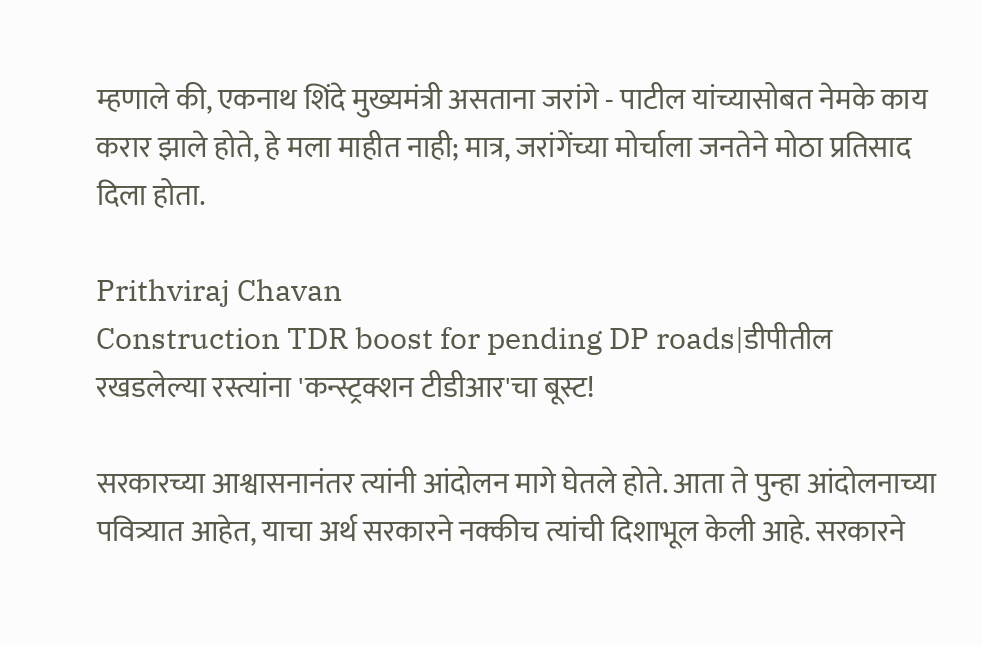म्हणाले की, एकनाथ शिंदे मुख्यमंत्री असताना जरांगे - पाटील यांच्यासोबत नेमके काय करार झाले होते, हे मला माहीत नाही; मात्र, जरांगेंच्या मोर्चाला जनतेने मोठा प्रतिसाद दिला होता.

Prithviraj Chavan
Construction TDR boost for pending DP roads|डीपीतील रखडलेल्या रस्त्यांना 'कन्स्ट्रक्शन टीडीआर'चा बूस्ट!

सरकारच्या आश्वासनानंतर त्यांनी आंदोलन मागे घेतले होते. आता ते पुन्हा आंदोलनाच्या पवित्र्यात आहेत, याचा अर्थ सरकारने नक्कीच त्यांची दिशाभूल केली आहे. सरकारने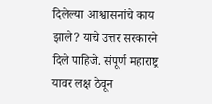दिलेल्या आश्वासनांचे काय झाले? याचे उत्तर सरकारने दिले पाहिजे. संपूर्ण महाराष्ट्र यावर लक्ष ठेवून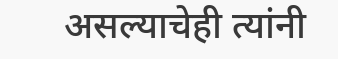असल्याचेही त्यांनी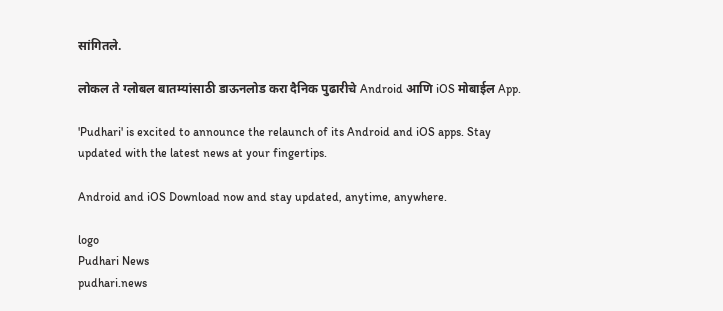सांगितले.

लोकल ते ग्लोबल बातम्यांसाठी डाऊनलोड करा दैनिक पुढारीचे Android आणि iOS मोबाईल App.

'Pudhari' is excited to announce the relaunch of its Android and iOS apps. Stay updated with the latest news at your fingertips.

Android and iOS Download now and stay updated, anytime, anywhere.

logo
Pudhari News
pudhari.news